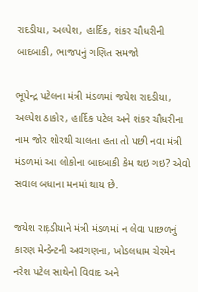રાદડીયા, અલ્પેશ, હાર્દિક, શંકર ચૌધરીની બાદબાકી, ભાજપનું ગણિત સમજો

ભૂપેન્દ્ર પટેલના મંત્રી મંડળમાં જયેશ રાદડીયા, અલ્પેશ ઠાકોર, હાર્દિક પટેલ અને શંકર ચૌધરીના નામ જોર શોરથી ચાલતા હતા તો પછી નવા મંત્રી મંડળમાં આ લોકોના બાદબાકી કેમ થઇ ગઇ? એવો સવાલ બધાના મનમાં થાય છે.

જયેશ રાદ઼ડીયાને મંત્રી મંડળમાં ન લેવા પાછળનું કારણ મેન્ડેન્ટની અવગણના, ખોડલધામ ચેરમેન નરેશ પટેલ સાથેનો વિવાદ અને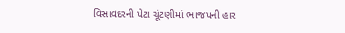વિસાવદરની પેટા ચૂંટણીમાં ભાજપની હાર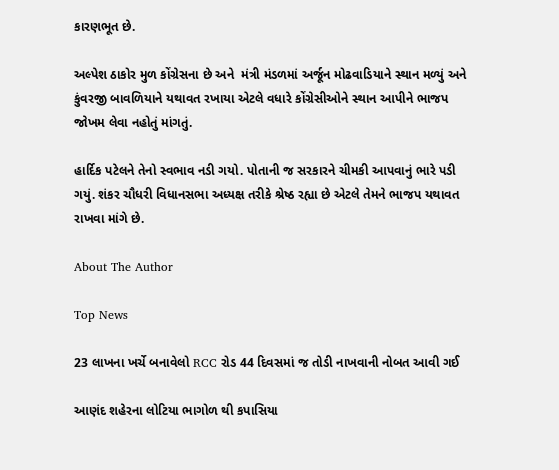કારણભૂત છે.

અલ્પેશ ઠાકોર મુળ કોંગ્રેસના છે અને  મંત્રી મંડળમાં અર્જૂન મોઢવાડિયાને સ્થાન મળ્યું અને કુંવરજી બાવળિયાને યથાવત રખાયા એટલે વધારે કોંગ્રેસીઓને સ્થાન આપીને ભાજપ જોખમ લેવા નહોતું માંગતું.

હાર્દિક પટેલને તેનો સ્વભાવ નડી ગયો. પોતાની જ સરકારને ચીમકી આપવાનું ભારે પડી ગયું. શંકર ચૌધરી વિધાનસભા અધ્યક્ષ તરીકે શ્રેષ્ઠ રહ્યા છે એટલે તેમને ભાજપ યથાવત રાખવા માંગે છે.

About The Author

Top News

23 લાખના ખર્ચે બનાવેલો RCC રોડ 44 દિવસમાં જ તોડી નાખવાની નોબત આવી ગઈ

આણંદ શહેરના લોટિયા ભાગોળ થી કપાસિયા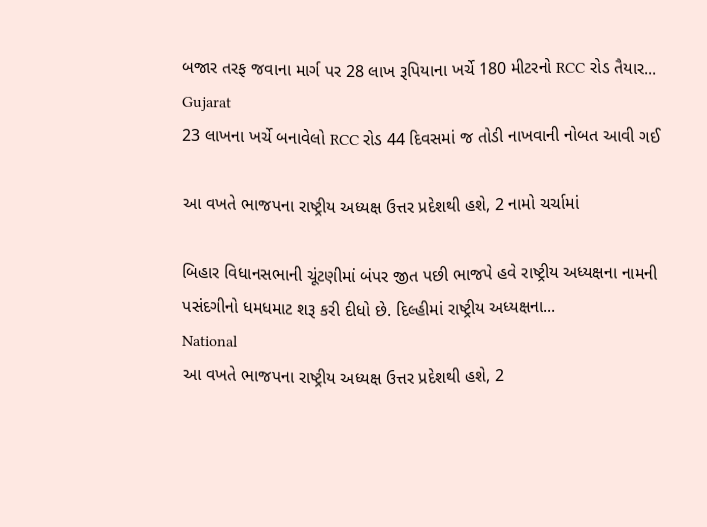બજાર તરફ જવાના માર્ગ પર 28 લાખ રૂપિયાના ખર્ચે 180 મીટરનો RCC રોડ તૈયાર...
Gujarat
23 લાખના ખર્ચે બનાવેલો RCC રોડ 44 દિવસમાં જ તોડી નાખવાની નોબત આવી ગઈ

આ વખતે ભાજપના રાષ્ટ્રીય અધ્યક્ષ ઉત્તર પ્રદેશથી હશે, 2 નામો ચર્ચામાં

બિહાર વિધાનસભાની ચૂંટણીમાં બંપર જીત પછી ભાજપે હવે રાષ્ટ્રીય અધ્યક્ષના નામની પસંદગીનો ધમધમાટ શરૂ કરી દીધો છે. દિલ્હીમાં રાષ્ટ્રીય અધ્યક્ષના...
National
આ વખતે ભાજપના રાષ્ટ્રીય અધ્યક્ષ ઉત્તર પ્રદેશથી હશે, 2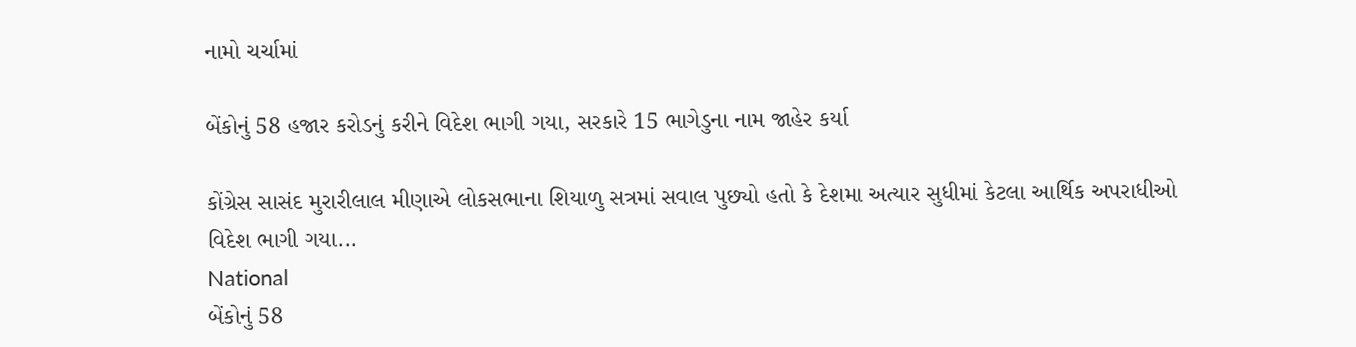નામો ચર્ચામાં

બેંકોનું 58 હજાર કરોડનું કરીને વિદેશ ભાગી ગયા, સરકારે 15 ભાગેડુના નામ જાહેર કર્યા

કોંગ્રેસ સાસંદ મુરારીલાલ મીણાએ લોકસભાના શિયાળુ સત્રમાં સવાલ પુછ્યો હતો કે દેશમા અત્યાર સુધીમાં કેટલા આર્થિક અપરાધીઓ વિદેશ ભાગી ગયા...
National
બેંકોનું 58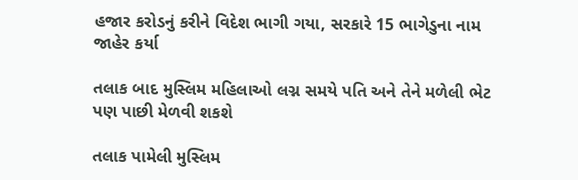હજાર કરોડનું કરીને વિદેશ ભાગી ગયા, સરકારે 15 ભાગેડુના નામ જાહેર કર્યા

તલાક બાદ મુસ્લિમ મહિલાઓ લગ્ન સમયે પતિ અને તેને મળેલી ભેટ પણ પાછી મેળવી શકશે

તલાક પામેલી મુસ્લિમ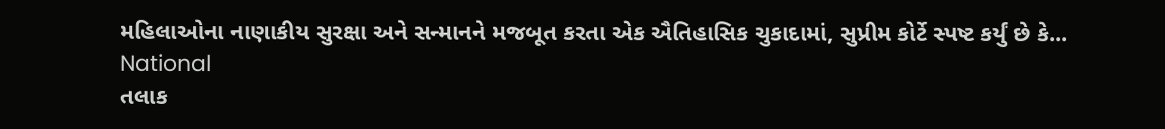મહિલાઓના નાણાકીય સુરક્ષા અને સન્માનને મજબૂત કરતા એક ઐતિહાસિક ચુકાદામાં, સુપ્રીમ કોર્ટે સ્પષ્ટ કર્યું છે કે...
National
તલાક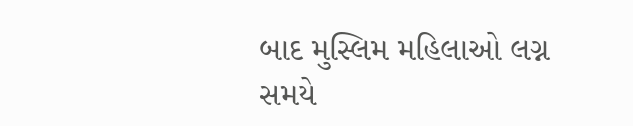બાદ મુસ્લિમ મહિલાઓ લગ્ન સમયે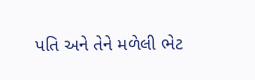પતિ અને તેને મળેલી ભેટ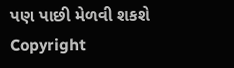પણ પાછી મેળવી શકશે
Copyright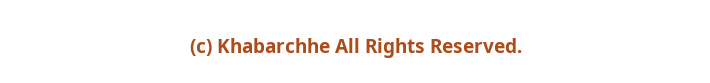(c) Khabarchhe All Rights Reserved.